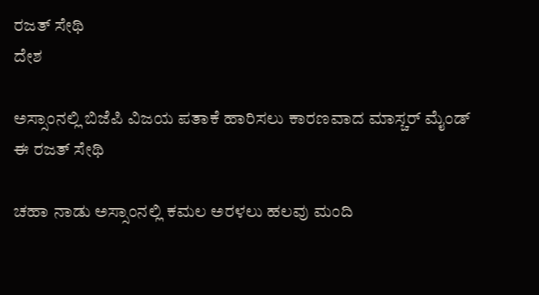ರಜತ್ ಸೇಥಿ
ದೇಶ

ಅಸ್ಸಾಂನಲ್ಲಿ ಬಿಜೆಪಿ ವಿಜಯ ಪತಾಕೆ ಹಾರಿಸಲು ಕಾರಣವಾದ ಮಾಸ್ಚರ್ ಮೈಂಡ್ ಈ ರಜತ್ ಸೇಥಿ

ಚಹಾ ನಾಡು ಅಸ್ಸಾಂನಲ್ಲಿ ಕಮಲ ಅರಳಲು ಹಲವು ಮಂದಿ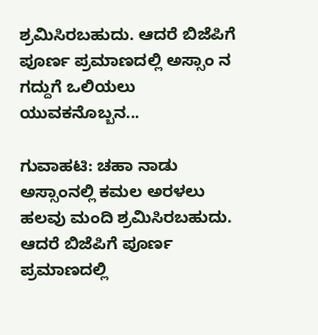ಶ್ರಮಿಸಿರಬಹುದು. ಆದರೆ ಬಿಜೆಪಿಗೆ ಪೂರ್ಣ ಪ್ರಮಾಣದಲ್ಲಿ ಅಸ್ಸಾಂ ನ ಗದ್ದುಗೆ ಒಲಿಯಲು ಯುವಕನೊಬ್ಬನ...

ಗುವಾಹಟಿ: ಚಹಾ ನಾಡು ಅಸ್ಸಾಂನಲ್ಲಿ ಕಮಲ ಅರಳಲು ಹಲವು ಮಂದಿ ಶ್ರಮಿಸಿರಬಹುದು. ಆದರೆ ಬಿಜೆಪಿಗೆ ಪೂರ್ಣ ಪ್ರಮಾಣದಲ್ಲಿ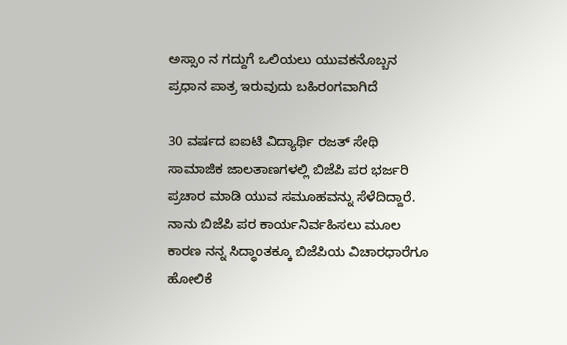ಅಸ್ಸಾಂ ನ ಗದ್ದುಗೆ ಒಲಿಯಲು ಯುವಕನೊಬ್ಬನ ಪ್ರಧಾನ ಪಾತ್ರ ಇರುವುದು ಬಹಿರಂಗವಾಗಿದೆ

30 ವರ್ಷದ ಐಐಟಿ ವಿದ್ಯಾರ್ಥಿ ರಜತ್ ಸೇಥಿ ಸಾಮಾಜಿಕ ಜಾಲತಾಣಗಳಲ್ಲಿ ಬಿಜೆಪಿ ಪರ ಭರ್ಜರಿ ಪ್ರಚಾರ ಮಾಡಿ ಯುವ ಸಮೂಹವನ್ನು ಸೆಳೆದಿದ್ದಾರೆ.  ನಾನು ಬಿಜೆಪಿ ಪರ ಕಾರ್ಯನಿರ್ವಹಿಸಲು ಮೂಲ ಕಾರಣ ನನ್ನ ಸಿದ್ಧಾಂತಕ್ಕೂ ಬಿಜೆಪಿಯ ವಿಚಾರಧಾರೆಗೂ ಹೋಲಿಕೆ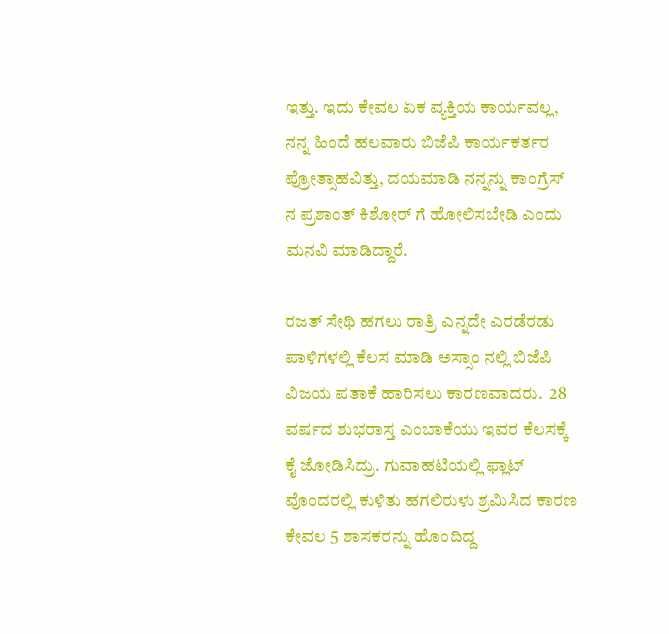ಇತ್ತು. ಇದು ಕೇವಲ ಏಕ ವ್ಯಕ್ತಿಯ ಕಾರ್ಯವಲ್ಲ, ನನ್ನ ಹಿಂದೆ ಹಲವಾರು ಬಿಜೆಪಿ ಕಾರ್ಯಕರ್ತರ ಪ್ರೋತ್ಸಾಹವಿತ್ತು, ದಯಮಾಡಿ ನನ್ನನ್ನು ಕಾಂಗ್ರೆಸ್ ನ ಪ್ರಶಾಂತ್ ಕಿಶೋರ್ ಗೆ ಹೋಲಿಸಬೇಡಿ ಎಂದು ಮನವಿ ಮಾಡಿದ್ದಾರೆ.

ರಜತ್ ಸೇಥಿ ಹಗಲು ರಾತ್ರಿ ಎನ್ನದೇ ಎರಡೆರಡು ಪಾಳಿಗಳಲ್ಲಿ ಕೆಲಸ ಮಾಡಿ ಅಸ್ಸಾಂ ನಲ್ಲಿ ಬಿಜೆಪಿ ವಿಜಯ ಪತಾಕೆ ಹಾರಿಸಲು ಕಾರಣವಾದರು.  28 ವರ್ಷದ ಶುಭರಾಸ್ತ ಎಂಬಾಕೆಯು ಇವರ ಕೆಲಸಕ್ಕೆ ಕೈ ಜೋಡಿಸಿದ್ರು. ಗುವಾಹಟಿಯಲ್ಲಿ ಫ್ಲಾಟ್ ವೊಂದರಲ್ಲಿ ಕುಳಿತು ಹಗಲಿರುಳು ಶ್ರಮಿಸಿದ ಕಾರಣ ಕೇವಲ 5 ಶಾಸಕರನ್ನು ಹೊಂದಿದ್ದ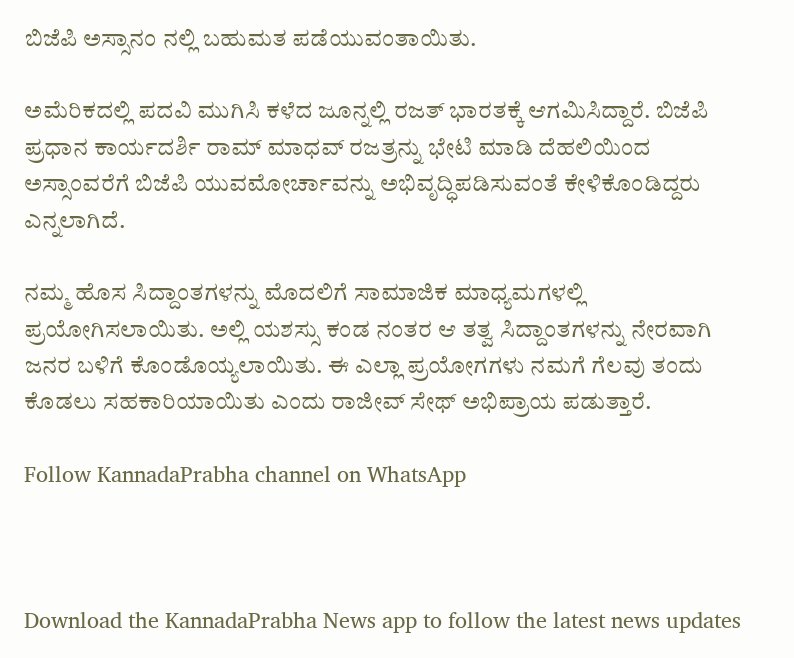ಬಿಜೆಪಿ ಅಸ್ಸಾನಂ ನಲ್ಲಿ ಬಹುಮತ ಪಡೆಯುವಂತಾಯಿತು.

ಅಮೆರಿಕದಲ್ಲಿ ಪದವಿ ಮುಗಿಸಿ ಕಳೆದ ಜೂನ್ನಲ್ಲಿ ರಜತ್ ಭಾರತಕ್ಕೆ ಆಗಮಿಸಿದ್ದಾರೆ. ಬಿಜೆಪಿ ಪ್ರಧಾನ ಕಾರ್ಯದರ್ಶಿ ರಾಮ್ ಮಾಧವ್ ರಜತ್ರನ್ನು ಭೇಟಿ ಮಾಡಿ ದೆಹಲಿಯಿಂದ ಅಸ್ಸಾಂವರೆಗೆ ಬಿಜೆಪಿ ಯುವಮೋರ್ಚಾವನ್ನು ಅಭಿವೃದ್ಧಿಪಡಿಸುವಂತೆ ಕೇಳಿಕೊಂಡಿದ್ದರು ಎನ್ನಲಾಗಿದೆ.

ನಮ್ಮ ಹೊಸ ಸಿದ್ದಾಂತಗಳನ್ನು ಮೊದಲಿಗೆ ಸಾಮಾಜಿಕ ಮಾಧ್ಯಮಗಳಲ್ಲಿ ಪ್ರಯೋಗಿಸಲಾಯಿತು. ಅಲ್ಲಿ ಯಶಸ್ಸು ಕಂಡ ನಂತರ ಆ ತತ್ವ ಸಿದ್ದಾಂತಗಳನ್ನು ನೇರವಾಗಿ ಜನರ ಬಳಿಗೆ ಕೊಂಡೊಯ್ಯಲಾಯಿತು. ಈ ಎಲ್ಲಾ ಪ್ರಯೋಗಗಳು ನಮಗೆ ಗೆಲವು ತಂದು ಕೊಡಲು ಸಹಕಾರಿಯಾಯಿತು ಎಂದು ರಾಜೀವ್ ಸೇಥ್ ಅಭಿಪ್ರಾಯ ಪಡುತ್ತಾರೆ.

Follow KannadaPrabha channel on WhatsApp



Download the KannadaPrabha News app to follow the latest news updates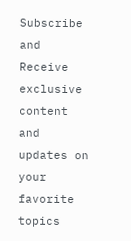Subscribe and Receive exclusive content and updates on your favorite topics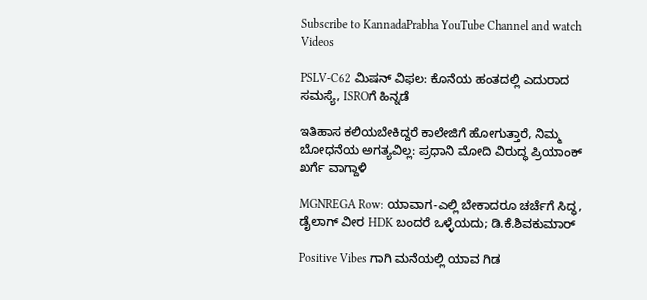Subscribe to KannadaPrabha YouTube Channel and watch Videos

PSLV-C62 ಮಿಷನ್ ವಿಫಲ: ಕೊನೆಯ ಹಂತದಲ್ಲಿ ಎದುರಾದ ಸಮಸ್ಯೆ, ISROಗೆ ಹಿನ್ನಡೆ

ಇತಿಹಾಸ ಕಲಿಯಬೇಕಿದ್ದರೆ ಕಾಲೇಜಿಗೆ ಹೋಗುತ್ತಾರೆ, ನಿಮ್ಮ ಬೋಧನೆಯ ಅಗತ್ಯವಿಲ್ಲ: ಪ್ರಧಾನಿ ಮೋದಿ ವಿರುದ್ಧ ಪ್ರಿಯಾಂಕ್ ಖರ್ಗೆ ವಾಗ್ದಾಳಿ

MGNREGA Row: ಯಾವಾಗ-ಎಲ್ಲಿ ಬೇಕಾದರೂ ಚರ್ಚೆಗೆ ಸಿದ್ಧ, ಡೈಲಾಗ್‌ ವೀರ HDK ಬಂದರೆ ಒಳ್ಳೆಯದು; ಡಿ.ಕೆ.ಶಿವಕುಮಾರ್

Positive Vibes ಗಾಗಿ ಮನೆಯಲ್ಲಿ ಯಾವ ಗಿಡ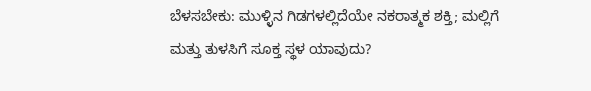ಬೆಳಸಬೇಕು: ಮುಳ್ಳಿನ ಗಿಡಗಳಲ್ಲಿದೆಯೇ ನಕರಾತ್ಮಕ ಶಕ್ತಿ; ಮಲ್ಲಿಗೆ ಮತ್ತು ತುಳಸಿಗೆ ಸೂಕ್ತ ಸ್ಥಳ ಯಾವುದು?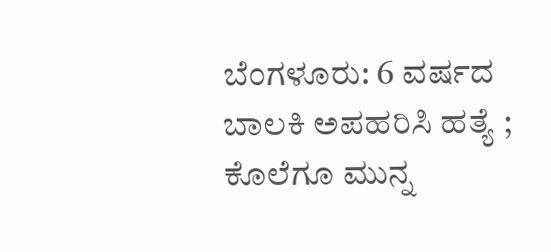ಬೆಂಗಳೂರು: 6 ವರ್ಷದ ಬಾಲಕಿ ಅಪಹರಿಸಿ ಹತ್ಯೆ ; ಕೊಲೆಗೂ ಮುನ್ನ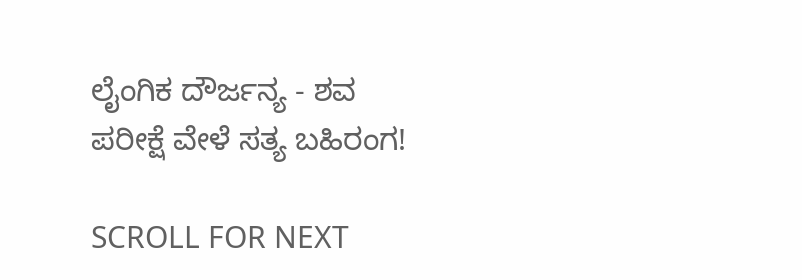ಲೈಂಗಿಕ ದೌರ್ಜನ್ಯ - ಶವ ಪರೀಕ್ಷೆ ವೇಳೆ ಸತ್ಯ ಬಹಿರಂಗ!

SCROLL FOR NEXT